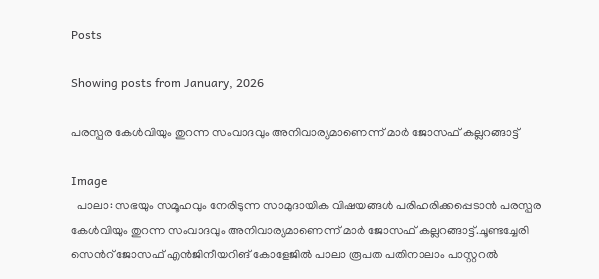Posts

Showing posts from January, 2026

പരസ്പര കേൾവിയും തുറന്ന സംവാദവും അനിവാര്യമാണെന്ന് മാർ ജോസഫ് കല്ലറങ്ങാട്ട്

Image
  പാലാ: സഭയും സമൂഹവും നേരിടുന്ന സാമുദായിക വിഷയങ്ങൾ പരിഹരിക്കപ്പെടാൻ പരസ്പര കേൾവിയും തുറന്ന സംവാദവും അനിവാര്യമാണെന്ന് മാർ ജോസഫ് കല്ലറങ്ങാട്ട്.ചൂണ്ടച്ചേരി സെൻറ് ജോസഫ് എൻജിനീയറിങ് കോളേജിൽ പാലാ രൂപത പതിനാലാം പാസ്റ്ററൽ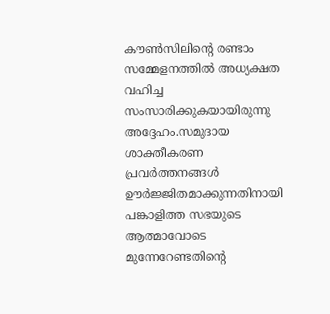കൗൺസിലിന്റെ രണ്ടാം സമ്മേളനത്തിൽ അധ്യക്ഷത വഹിച്ച സംസാരിക്കുകയായിരുന്നു അദ്ദേഹം.സമുദായ ശാക്തീകരണ പ്രവർത്തനങ്ങൾ ഊർജ്ജിതമാക്കുന്നതിനായി പങ്കാളിത്ത സഭയുടെ ആത്മാവോടെ മുന്നേറേണ്ടതിന്റെ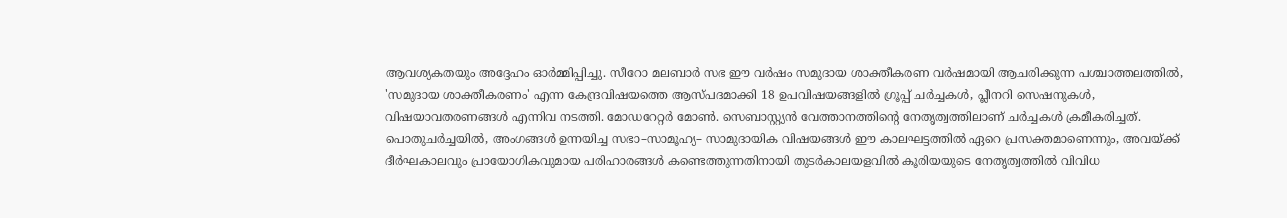ആവശ്യകതയും അദ്ദേഹം ഓർമ്മിപ്പിച്ചു. സീറോ മലബാർ സഭ ഈ വർഷം സമുദായ ശാക്തീകരണ വർഷമായി ആചരിക്കുന്ന പശ്ചാത്തലത്തിൽ, 'സമുദായ ശാക്തീകരണം' എന്ന കേന്ദ്രവിഷയത്തെ ആസ്പദമാക്കി 18 ഉപവിഷയങ്ങളിൽ ഗ്രൂപ്പ് ചർച്ചകൾ, പ്ലീനറി സെഷനുകൾ, വിഷയാവതരണങ്ങൾ എന്നിവ നടത്തി. മോഡറേറ്റർ മോൺ. സെബാസ്റ്റ്യൻ വേത്താനത്തിന്റെ നേതൃത്വത്തിലാണ് ചർച്ചകൾ ക്രമീകരിച്ചത്. പൊതുചർച്ചയിൽ, അംഗങ്ങൾ ഉന്നയിച്ച സഭാ–സാമൂഹ്യ– സാമുദായിക വിഷയങ്ങൾ ഈ കാലഘട്ടത്തിൽ ഏറെ പ്രസക്തമാണെന്നും, അവയ്ക്ക് ദീർഘകാലവും പ്രായോഗികവുമായ പരിഹാരങ്ങൾ കണ്ടെത്തുന്നതിനായി തുടർകാലയളവിൽ കൂരിയയുടെ നേതൃത്വത്തിൽ വിവിധ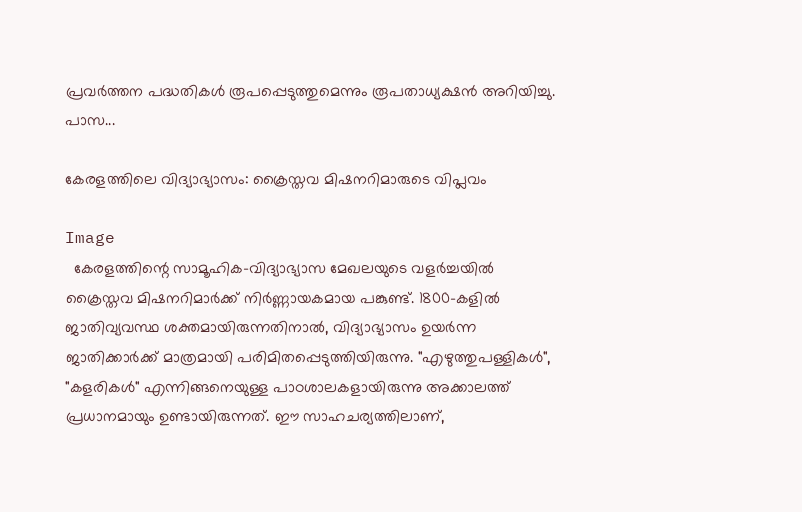പ്രവർത്തന പദ്ധതികൾ രൂപപ്പെടുത്തുമെന്നും രൂപതാധ്യക്ഷൻ അറിയിച്ചു. പാസ...

കേരളത്തിലെ വിദ്യാഭ്യാസം: ക്രൈസ്തവ മിഷനറിമാരുടെ വിപ്ലവം

Image
  കേരളത്തിന്റെ സാമൂഹിക-വിദ്യാഭ്യാസ മേഖലയുടെ വളർച്ചയിൽ ക്രൈസ്തവ മിഷനറിമാർക്ക് നിർണ്ണായകമായ പങ്കുണ്ട്. 1800-കളിൽ ജാതിവ്യവസ്ഥ ശക്തമായിരുന്നതിനാൽ, വിദ്യാഭ്യാസം ഉയർന്ന ജാതിക്കാർക്ക് മാത്രമായി പരിമിതപ്പെടുത്തിയിരുന്നു. "എഴുത്തുപള്ളികൾ", "കളരികൾ" എന്നിങ്ങനെയുള്ള പാഠശാലകളായിരുന്നു അക്കാലത്ത് പ്രധാനമായും ഉണ്ടായിരുന്നത്. ഈ സാഹചര്യത്തിലാണ്,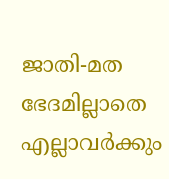ജാതി-മത ഭേദമില്ലാതെ എല്ലാവർക്കും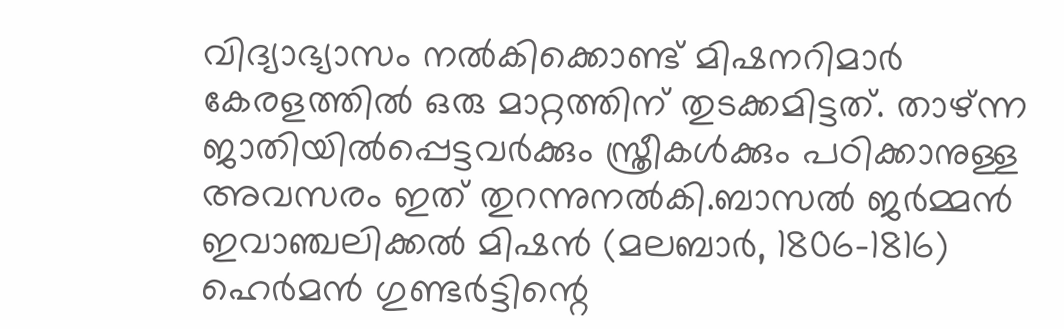വിദ്യാഭ്യാസം നൽകിക്കൊണ്ട് മിഷനറിമാർ കേരളത്തിൽ ഒരു മാറ്റത്തിന് തുടക്കമിട്ടത്. താഴ്ന്ന ജാതിയിൽപ്പെട്ടവർക്കും സ്ത്രീകൾക്കും പഠിക്കാനുള്ള അവസരം ഇത് തുറന്നുനൽകി.ബാസൽ ജർമ്മൻ ഇവാഞ്ചലിക്കൽ മിഷൻ (മലബാർ, 1806–1816) ഹെർമൻ ഗുണ്ടർട്ടിന്റെ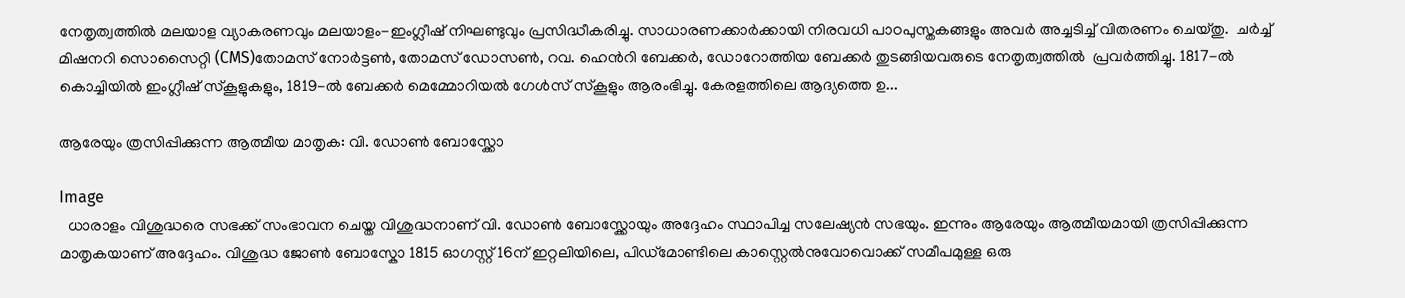നേതൃത്വത്തിൽ മലയാള വ്യാകരണവും മലയാളം-ഇംഗ്ലീഷ് നിഘണ്ടുവും പ്രസിദ്ധീകരിച്ചു. സാധാരണക്കാർക്കായി നിരവധി പാഠപുസ്തകങ്ങളും അവർ അച്ചടിച്ച് വിതരണം ചെയ്തു.  ചർച്ച് മിഷനറി സൊസൈറ്റി (CMS)തോമസ് നോർട്ടൺ, തോമസ് ഡോസൺ, റവ. ഹെൻറി ബേക്കർ, ഡോറോത്തിയ ബേക്കർ തുടങ്ങിയവരുടെ നേതൃത്വത്തിൽ  പ്രവർത്തിച്ചു. 1817-ൽ കൊച്ചിയിൽ ഇംഗ്ലീഷ് സ്കൂളുകളും, 1819-ൽ ബേക്കർ മെമ്മോറിയൽ ഗേൾസ് സ്കൂളും ആരംഭിച്ചു. കേരളത്തിലെ ആദ്യത്തെ ഉ...

ആരേയും ത്രസിപ്പിക്കുന്ന ആത്മീയ മാതൃക: വി. ഡോൺ ബോസ്ക്കോ

Image
  ധാരാളം വിശുദ്ധരെ സഭക്ക് സംഭാവന ചെയ്ത വിശുദ്ധനാണ് വി. ഡോൺ ബോസ്ക്കോയും അദ്ദേഹം സ്ഥാപിച്ച സലേഷ്യൻ സഭയും. ഇന്നും ആരേയും ആത്മീയമായി ത്രസിപ്പിക്കുന്ന മാതൃകയാണ് അദ്ദേഹം. വിശുദ്ധ ജോണ്‍ ബോസ്കോ 1815 ഓഗസ്റ്റ് 16ന് ഇറ്റലിയിലെ, പിഡ്മോണ്ടിലെ കാസ്റ്റെല്‍നുവോവൊക്ക് സമീപമുള്ള ഒരു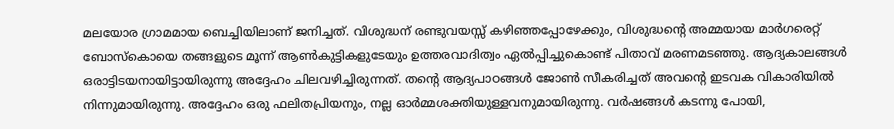മലയോര ഗ്രാമമായ ബെച്ചിയിലാണ് ജനിച്ചത്. വിശുദ്ധന് രണ്ടുവയസ്സ് കഴിഞ്ഞപ്പോഴേക്കും, വിശുദ്ധൻ്റെ അമ്മയായ മാര്‍ഗരെറ്റ് ബോസ്കൊയെ തങ്ങളുടെ മൂന്ന് ആണ്‍കുട്ടികളുടേയും ഉത്തരവാദിത്വം ഏല്‍പ്പിച്ചുകൊണ്ട് പിതാവ് മരണമടഞ്ഞു. ആദ്യകാലങ്ങള്‍ ഒരാട്ടിടയനായിട്ടായിരുന്നു അദ്ദേഹം ചിലവഴിച്ചിരുന്നത്. തൻ്റെ ആദ്യപാഠങ്ങള്‍ ജോണ്‍ സീകരിച്ചത് അവൻ്റെ ഇടവക വികാരിയില്‍ നിന്നുമായിരുന്നു. അദ്ദേഹം ഒരു ഫലിതപ്രിയനും, നല്ല ഓര്‍മ്മശക്തിയുള്ളവനുമായിരുന്നു. വര്‍ഷങ്ങള്‍ കടന്നു പോയി,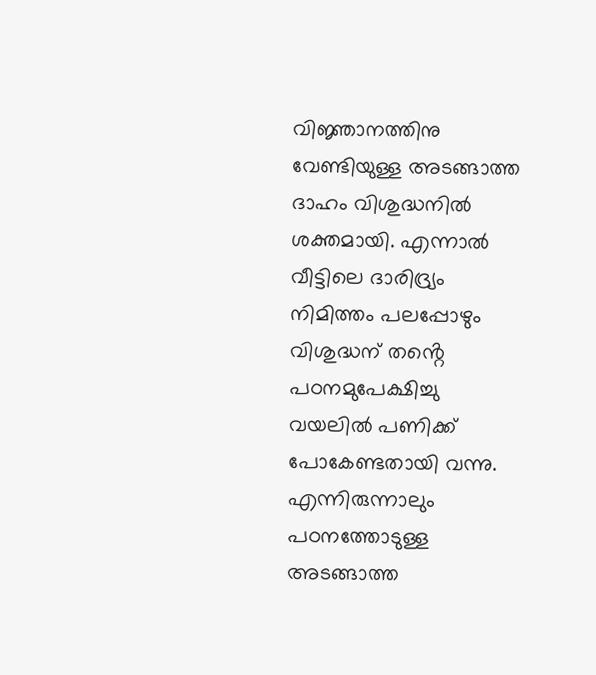വിജ്ഞാനത്തിനു വേണ്ടിയുള്ള അടങ്ങാത്ത ദാഹം വിശുദ്ധനില്‍ ശക്തമായി. എന്നാല്‍ വീട്ടിലെ ദാരിദ്ര്യം നിമിത്തം പലപ്പോഴും വിശുദ്ധന് തൻ്റെ പഠനമുപേക്ഷിച്ചു വയലില്‍ പണിക്ക് പോകേണ്ടതായി വന്നു. എന്നിരുന്നാലും പഠനത്തോടുള്ള അടങ്ങാത്ത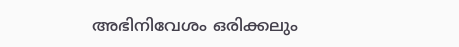അഭിനിവേശം ഒരിക്കലും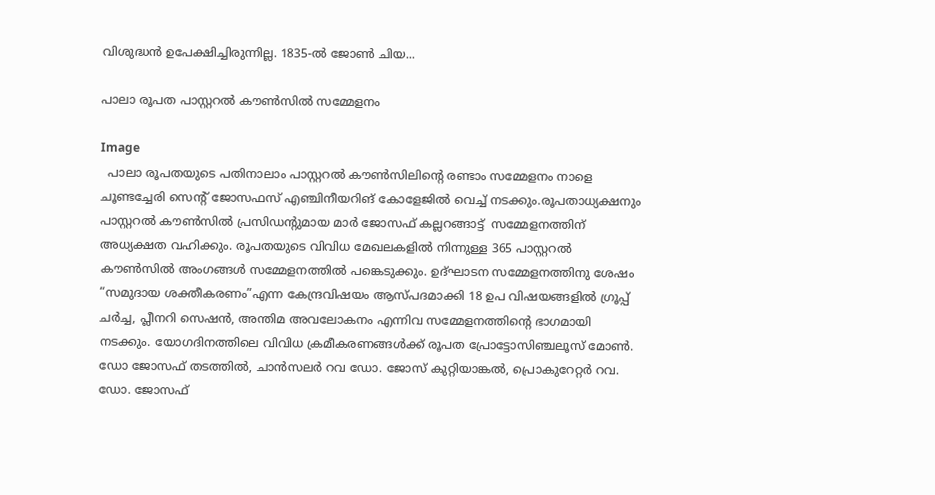വിശുദ്ധന്‍ ഉപേക്ഷിച്ചിരുന്നില്ല. 1835-ല്‍ ജോണ്‍ ചിയ...

പാലാ രൂപത പാസ്റ്ററൽ കൗൺസിൽ സമ്മേളനം

Image
  പാലാ രൂപതയുടെ പതിനാലാം പാസ്റ്ററൽ കൗൺസിലിന്റെ രണ്ടാം സമ്മേളനം നാളെ ചൂണ്ടച്ചേരി സെന്റ് ജോസഫസ് എഞ്ചിനീയറിങ് കോളേജിൽ വെച്ച് നടക്കും.രൂപതാധ്യക്ഷനും പാസ്റ്ററൽ കൗൺസിൽ പ്രസിഡന്റുമായ മാർ ജോസഫ് കല്ലറങ്ങാട്ട്  സമ്മേളനത്തിന് അധ്യക്ഷത വഹിക്കും. രൂപതയുടെ വിവിധ മേഖലകളിൽ നിന്നുള്ള 365 പാസ്റ്ററൽ കൗൺസിൽ അംഗങ്ങൾ സമ്മേളനത്തിൽ പങ്കെടുക്കും. ഉദ്ഘാടന സമ്മേളനത്തിനു ശേഷം “സമുദായ ശക്തീകരണം”എന്ന കേന്ദ്രവിഷയം ആസ്പദമാക്കി 18 ഉപ വിഷയങ്ങളിൽ ഗ്രൂപ്പ് ചർച്ച, പ്ലീനറി സെഷൻ, അന്തിമ അവലോകനം എന്നിവ സമ്മേളനത്തിന്റെ ഭാഗമായി നടക്കും. യോഗദിനത്തിലെ വിവിധ ക്രമീകരണങ്ങൾക്ക് രൂപത പ്രോട്ടോസിഞ്ചലൂസ് മോൺ. ഡോ ജോസഫ് തടത്തിൽ, ചാൻസലർ റവ ഡോ. ജോസ് കുറ്റിയാങ്കൽ, പ്രൊകുറേറ്റർ റവ. ഡോ. ജോസഫ്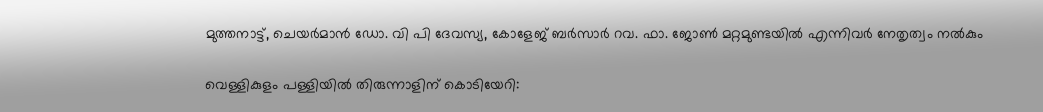മുത്തനാട്ട്, ചെയർമാൻ ഡോ. വി പി ദേവസ്യ, കോളേജ് ബർസാർ റവ. ഫാ. ജോൺ മറ്റമുണ്ടയിൽ എന്നിവർ നേതൃത്വം നൽകും

വെള്ളികുളം പള്ളിയിൽ തിരുന്നാളിന് കൊടിയേറി: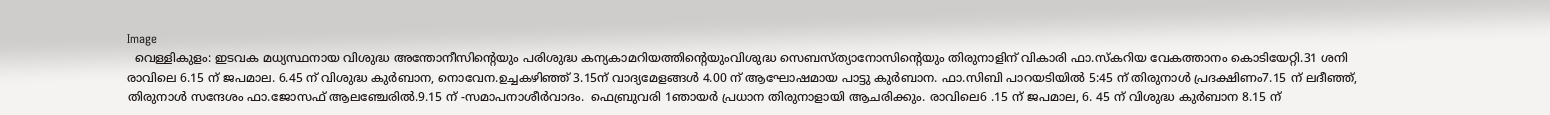Image
  വെള്ളികുളം: ഇടവക മധ്യസ്ഥനായ വിശുദ്ധ അന്തോനീസിന്റെയും പരിശുദ്ധ കന്യകാമറിയത്തിന്റെയുംവിശുദ്ധ സെബസ്ത്യാനോസിന്റെയും തിരുനാളിന് വികാരി ഫാ.സ്കറിയ വേകത്താനം കൊടിയേറ്റി.31 ശനി രാവിലെ 6.15 ന് ജപമാല. 6.45 ന് വിശുദ്ധ കുർബാന, നൊവേന.ഉച്ചകഴിഞ്ഞ് 3.15ന് വാദ്യമേളങ്ങൾ 4.00 ന് ആഘോഷമായ പാട്ടു കുർബാന. ഫാ.സിബി പാറയടിയിൽ 5:45 ന് തിരുനാൾ പ്രദക്ഷിണം7.15 ന് ലദീഞ്ഞ്, തിരുനാൾ സന്ദേശം ഫാ.ജോസഫ് ആലഞ്ചേരിൽ.9.15 ന് -സമാപനാശീർവാദം.  ഫെബ്രുവരി 1ഞായർ പ്രധാന തിരുനാളായി ആചരിക്കും. രാവിലെ6 .15 ന് ജപമാല, 6. 45 ന് വിശുദ്ധ കുർബാന 8.15 ന്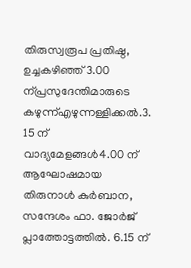തിരുസ്വരൂപ പ്രതിഷ്ഠ, ഉച്ചകഴിഞ്ഞ് 3.00 ന്പ്രസുദേന്തിമാരുടെ കഴുന്ന്എഴുന്നള്ളിക്കൽ.3. 15 ന് വാദ്യമേളങ്ങൾ4.00 ന് ആഘോഷമായ തിരുനാൾ കുർബാന, സന്ദേശം ഫാ. ജോർജ് പ്ലാത്തോട്ടത്തിൽ. 6.15 ന്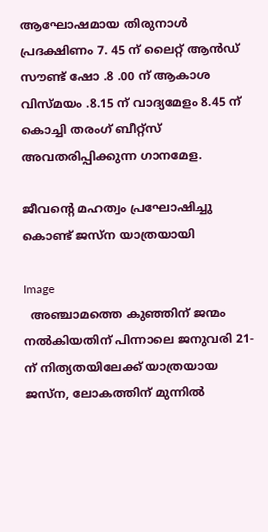ആഘോഷമായ തിരുനാൾ പ്രദക്ഷിണം 7. 45 ന് ലൈറ്റ് ആൻഡ് സൗണ്ട് ഷോ .8 .00 ന് ആകാശ വിസ്മയം .8.15 ന് വാദ്യമേളം 8.45 ന് കൊച്ചി തരംഗ് ബീറ്റ്സ് അവതരിപ്പിക്കുന്ന ഗാനമേള.

ജീവന്റെ മഹത്വം പ്രഘോഷിച്ചു കൊണ്ട് ജസ്‌ന യാത്രയായി

Image
  അഞ്ചാമത്തെ കുഞ്ഞിന് ജന്മം നല്‍കിയതിന് പിന്നാലെ ജനുവരി 21-ന് നിത്യതയിലേക്ക് യാത്രയായ ജസ്ന, ലോകത്തിന് മുന്നില്‍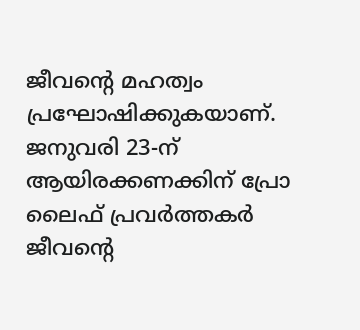ജീവന്റെ മഹത്വം പ്രഘോഷിക്കുകയാണ്. ജനുവരി 23-ന് ആയിരക്കണക്കിന് പ്രോ ലൈഫ് പ്രവര്‍ത്തകര്‍ ജീവന്റെ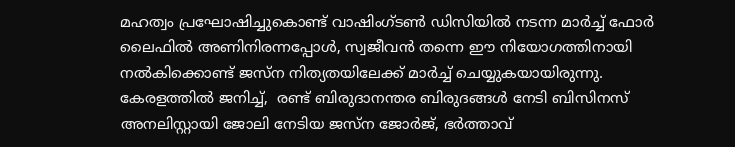മഹത്വം പ്രഘോഷിച്ചുകൊണ്ട് വാഷിംഗ്ടണ്‍ ഡിസിയില്‍ നടന്ന മാര്‍ച്ച് ഫോര്‍ ലൈഫില്‍ അണിനിരന്നപ്പോള്‍, സ്വജീവന്‍ തന്നെ ഈ നിയോഗത്തിനായി നല്‍കിക്കൊണ്ട് ജസ്‌ന നിത്യതയിലേക്ക് മാര്‍ച്ച് ചെയ്യുകയായിരുന്നു. കേരളത്തില്‍ ജനിച്ച്,  രണ്ട് ബിരുദാനന്തര ബിരുദങ്ങള്‍ നേടി ബിസിനസ് അനലിസ്റ്റായി ജോലി നേടിയ ജസ്‌ന ജോര്‍ജ്, ഭര്‍ത്താവ്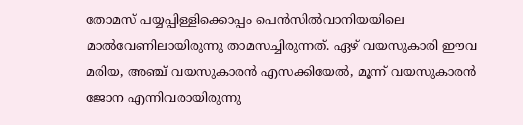തോമസ് പയ്യപ്പിള്ളിക്കൊപ്പം പെന്‍സില്‍വാനിയയിലെ മാല്‍വേണിലായിരുന്നു താമസച്ചിരുന്നത്. ഏഴ് വയസുകാരി ഈവ മരിയ, അഞ്ച് വയസുകാരന്‍ എസക്കിയേല്‍, മൂന്ന് വയസുകാരന്‍ ജോന എന്നിവരായിരുന്നു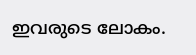ഇവരുടെ ലോകം.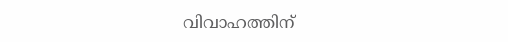വിവാഹത്തിന്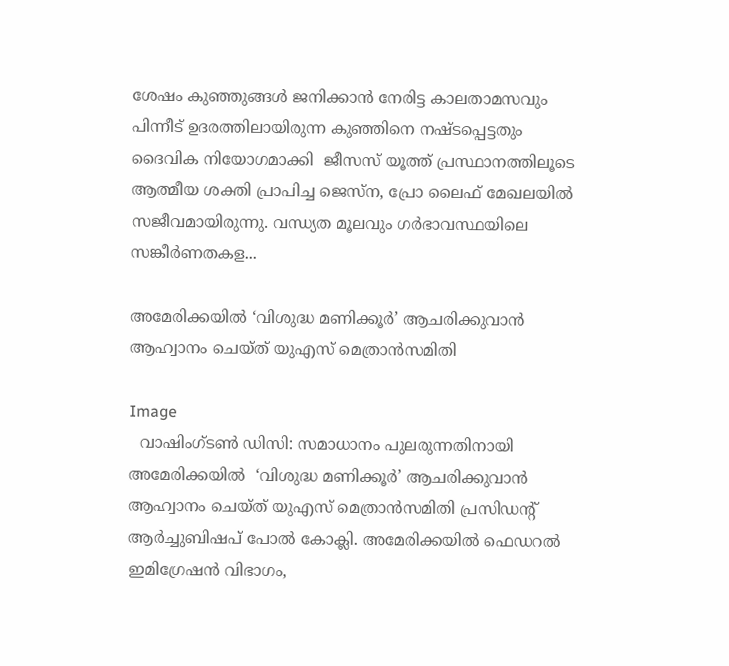ശേഷം കുഞ്ഞുങ്ങള്‍ ജനിക്കാന്‍ നേരിട്ട കാലതാമസവും പിന്നീട് ഉദരത്തിലായിരുന്ന കുഞ്ഞിനെ നഷ്ടപ്പെട്ടതും  ദൈവിക നിയോഗമാക്കി  ജീസസ് യൂത്ത് പ്രസ്ഥാനത്തിലൂടെ ആത്മീയ ശക്തി പ്രാപിച്ച ജെസ്ന, പ്രോ ലൈഫ് മേഖലയില്‍  സജീവമായിരുന്നു. വന്ധ്യത മൂലവും ഗര്‍ഭാവസ്ഥയിലെ സങ്കീര്‍ണതകള...

അമേരിക്കയില്‍ ‘വിശുദ്ധ മണിക്കൂര്‍’ ആചരിക്കുവാന്‍ ആഹ്വാനം ചെയ്ത് യുഎസ് മെത്രാന്‍സമിതി

Image
  വാഷിംഗ്ടണ്‍ ഡിസി: സമാധാനം പുലരുന്നതിനായി അമേരിക്കയില്‍  ‘വിശുദ്ധ മണിക്കൂര്‍’ ആചരിക്കുവാന്‍ ആഹ്വാനം ചെയ്ത് യുഎസ് മെത്രാന്‍സമിതി പ്രസിഡന്റ് ആര്‍ച്ചുബിഷപ് പോല്‍ കോക്ലി. അമേരിക്കയില്‍ ഫെഡറല്‍ ഇമിഗ്രേഷന്‍ വിഭാഗം,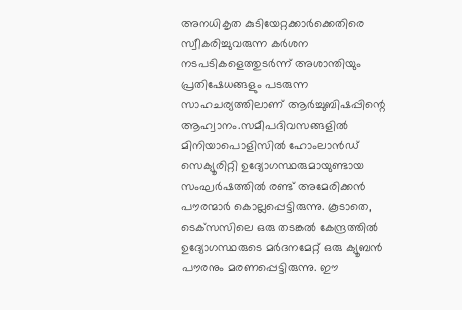അനധികൃത കുടിയേറ്റക്കാര്‍ക്കെതിരെ സ്വീകരിച്ചുവരുന്ന കര്‍ശന നടപടികളെത്തുടര്‍ന്ന് അശാന്തിയും പ്രതിഷേധങ്ങളും പടരുന്ന  സാഹചര്യത്തിലാണ് ആര്‍ച്ചുബിഷപ്പിന്റെ ആഹ്വാനം.സമീപദിവസങ്ങളില്‍ മിനിയാപൊളിസില്‍ ഹോംലാന്‍ഡ് സെക്യൂരിറ്റി ഉദ്യോഗസ്ഥരുമായുണ്ടായ സംഘര്‍ഷത്തില്‍ രണ്ട് അമേരിക്കന്‍ പൗരന്മാര്‍ കൊല്ലപ്പെട്ടിരുന്നു. കൂടാതെ, ടെക്‌സസിലെ ഒരു തടങ്കല്‍ കേന്ദ്രത്തില്‍ ഉദ്യോഗസ്ഥരുടെ മര്‍ദനമേറ്റ് ഒരു ക്യൂബന്‍ പൗരനും മരണപ്പെട്ടിരുന്നു. ഈ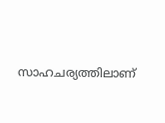സാഹചര്യത്തിലാണ്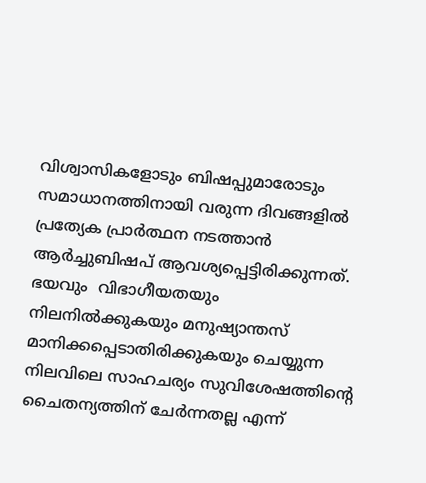വിശ്വാസികളോടും ബിഷപ്പുമാരോടും സമാധാനത്തിനായി വരുന്ന ദിവങ്ങളില്‍ പ്രത്യേക പ്രാര്‍ത്ഥന നടത്താന്‍ ആര്‍ച്ചുബിഷപ് ആവശ്യപ്പെട്ടിരിക്കുന്നത്. ഭയവും  വിഭാഗീയതയും നിലനില്‍ക്കുകയും മനുഷ്യാന്തസ് മാനിക്കപ്പെടാതിരിക്കുകയും ചെയ്യുന്ന നിലവിലെ സാഹചര്യം സുവിശേഷത്തിന്റെ ചൈതന്യത്തിന് ചേര്‍ന്നതല്ല എന്ന്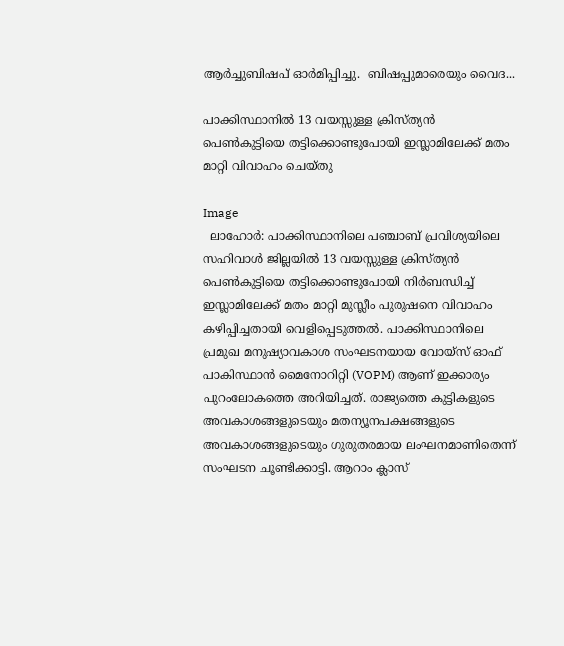ആര്‍ച്ചുബിഷപ് ഓര്‍മിപ്പിച്ചു.  ബിഷപ്പുമാരെയും വൈദ...

പാക്കിസ്ഥാനില്‍ 13 വയസ്സുള്ള ക്രിസ്ത്യന്‍ പെണ്‍കുട്ടിയെ തട്ടിക്കൊണ്ടുപോയി ഇസ്ലാമിലേക്ക് മതം മാറ്റി വിവാഹം ചെയ്തു

Image
  ലാഹോര്‍: പാക്കിസ്ഥാനിലെ പഞ്ചാബ് പ്രവിശ്യയിലെ സഹിവാൾ ജില്ലയിൽ 13 വയസ്സുള്ള ക്രിസ്ത്യൻ പെൺകുട്ടിയെ തട്ടിക്കൊണ്ടുപോയി നിർബന്ധിച്ച് ഇസ്ലാമിലേക്ക് മതം മാറ്റി മുസ്ലീം പുരുഷനെ വിവാഹം കഴിപ്പിച്ചതായി വെളിപ്പെടുത്തല്‍. പാക്കിസ്ഥാനിലെ പ്രമുഖ മനുഷ്യാവകാശ സംഘടനയായ വോയ്‌സ് ഓഫ് പാകിസ്ഥാൻ മൈനോറിറ്റി (VOPM) ആണ് ഇക്കാര്യം പുറംലോകത്തെ അറിയിച്ചത്. രാജ്യത്തെ കുട്ടികളുടെ അവകാശങ്ങളുടെയും മതന്യൂനപക്ഷങ്ങളുടെ അവകാശങ്ങളുടെയും ഗുരുതരമായ ലംഘനമാണിതെന്ന് സംഘടന ചൂണ്ടിക്കാട്ടി. ആറാം ക്ലാസ്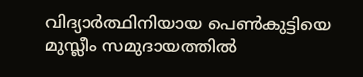വിദ്യാർത്ഥിനിയായ പെൺകുട്ടിയെ മുസ്ലീം സമുദായത്തിൽ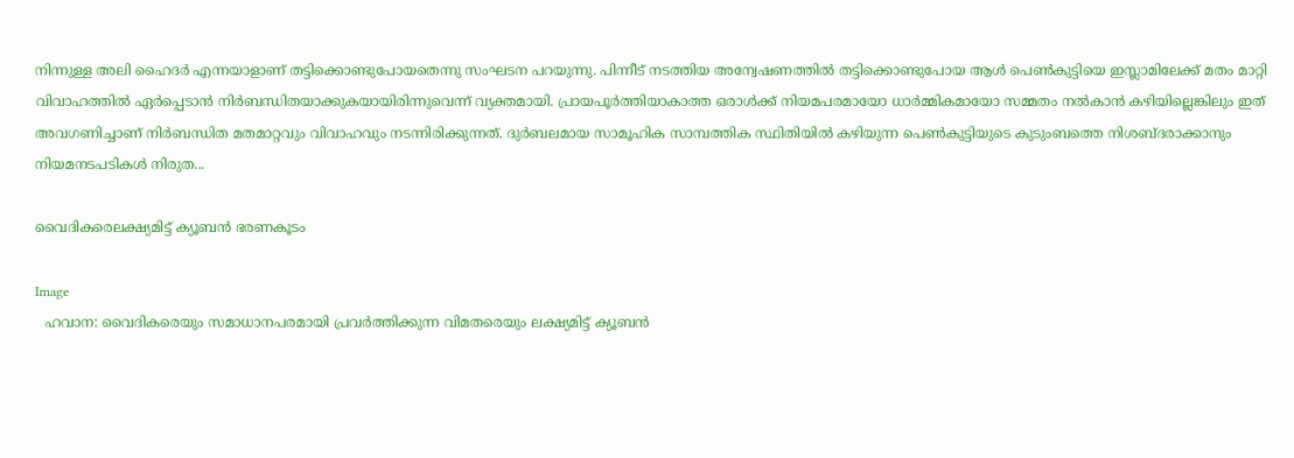നിന്നുള്ള അലി ഹൈദർ എന്നയാളാണ് തട്ടിക്കൊണ്ടുപോയതെന്നു സംഘടന പറയുന്നു. പിന്നീട് നടത്തിയ അന്വേഷണത്തില്‍ തട്ടിക്കൊണ്ടുപോയ ആള്‍ പെണ്‍കുട്ടിയെ ഇസ്ലാമിലേക്ക് മതം മാറ്റി വിവാഹത്തിൽ ഏർപ്പെടാൻ നിർബന്ധിതയാക്കുകയായിരിന്നുവെന്ന് വ്യക്തമായി. പ്രായപൂർത്തിയാകാത്ത ഒരാൾക്ക് നിയമപരമായോ ധാർമ്മികമായോ സമ്മതം നൽകാൻ കഴിയില്ലെങ്കിലും ഇത് അവഗണിച്ചാണ് നിര്‍ബന്ധിത മതമാറ്റവും വിവാഹവും നടന്നിരിക്കുന്നത്. ദുർബലമായ സാമൂഹിക സാമ്പത്തിക സ്ഥിതിയിൽ കഴിയുന്ന പെൺകുട്ടിയുടെ കുടുംബത്തെ നിശബ്ദരാക്കാനും നിയമനടപടികൾ നിരുത...

വൈദികരെലക്ഷ്യമിട്ട് ക്യൂബന്‍ ഭരണകൂടം

Image
  ഹവാന: വൈദികരെയും സമാധാനപരമായി പ്രവര്‍ത്തിക്കുന്ന വിമതരെയും ലക്ഷ്യമിട്ട് ക്യൂബന്‍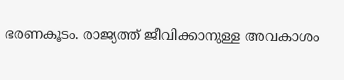ഭരണകൂടം. രാജ്യത്ത് ജീവിക്കാനുള്ള അവകാശം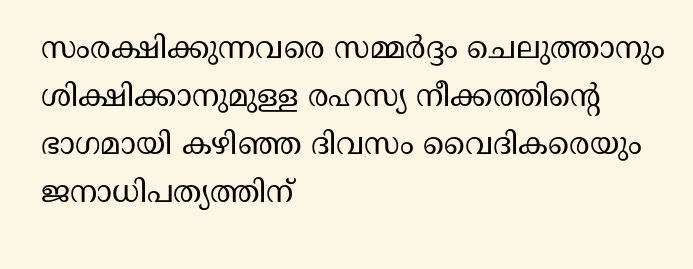സംരക്ഷിക്കുന്നവരെ സമ്മർദ്ദം ചെലുത്താനും ശിക്ഷിക്കാനുമുള്ള രഹസ്യ നീക്കത്തിന്റെ ഭാഗമായി കഴിഞ്ഞ ദിവസം വൈദികരെയും ജനാധിപത്യത്തിന്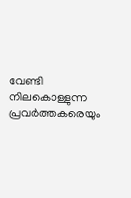വേണ്ടി നിലകൊള്ളുന്ന പ്രവര്‍ത്തകരെയും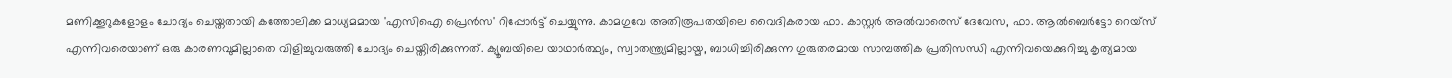മണിക്കൂറുകളോളം ചോദ്യം ചെയ്തതായി കത്തോലിക്ക മാധ്യമമായ 'എ‌സി‌ഐ പ്രെന്‍സ' റിപ്പോര്‍ട്ട് ചെയ്യുന്നു. കാമഗുവേ അതിരൂപതയിലെ വൈദികരായ ഫാ. കാസ്റ്റർ അൽവാരെസ് ദേവേസ, ഫാ. ആൽബെർട്ടോ റെയ്‌സ് എന്നിവരെയാണ് ഒരു കാരണവുമില്ലാതെ വിളിച്ചുവരുത്തി ചോദ്യം ചെയ്തിരിക്കുന്നത്. ക്യൂബയിലെ യാഥാർത്ഥ്യം, സ്വാതന്ത്ര്യമില്ലായ്മ, ബാധിച്ചിരിക്കുന്ന ഗുരുതരമായ സാമ്പത്തിക പ്രതിസന്ധി എന്നിവയെക്കുറിച്ചു കൃത്യമായ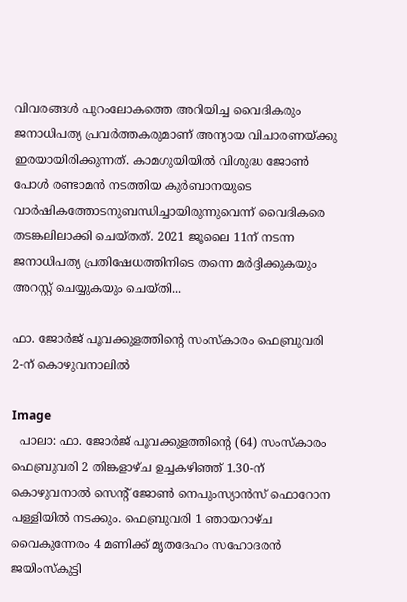വിവരങ്ങള്‍ പുറംലോകത്തെ അറിയിച്ച വൈദികരും ജനാധിപത്യ പ്രവര്‍ത്തകരുമാണ് അന്യായ വിചാരണയ്ക്കു ഇരയായിരിക്കുന്നത്. കാമഗുയിയിൽ വിശുദ്ധ ജോൺ പോൾ രണ്ടാമൻ നടത്തിയ കുർബാനയുടെ വാർഷികത്തോടനുബന്ധിച്ചായിരുന്നുവെന്ന് വൈദികരെ തടങ്കലിലാക്കി ചെയ്തത്. 2021 ജൂലൈ 11ന് നടന്ന ജനാധിപത്യ പ്രതിഷേധത്തിനിടെ തന്നെ മർദ്ദിക്കുകയും അറസ്റ്റ് ചെയ്യുകയും ചെയ്തി...

ഫാ. ജോർജ് പൂവക്കുളത്തിന്റെ സംസ്കാരം ഫെബ്രുവരി 2-ന് കൊഴുവനാലിൽ

Image
  പാലാ: ഫാ. ജോർജ് പൂവക്കുളത്തിന്റെ (64) സംസ്കാരം ഫെബ്രുവരി 2 തിങ്കളാഴ്ച ഉച്ചകഴിഞ്ഞ് 1.30-ന് കൊഴുവനാൽ സെന്റ് ജോൺ നെപുംസ്യാൻസ് ഫൊറോന പള്ളിയിൽ നടക്കും. ഫെബ്രുവരി 1 ഞായറാഴ്ച വൈകുന്നേരം 4 മണിക്ക് മൃതദേഹം സഹോദരൻ ജയിംസ്‌കുട്ടി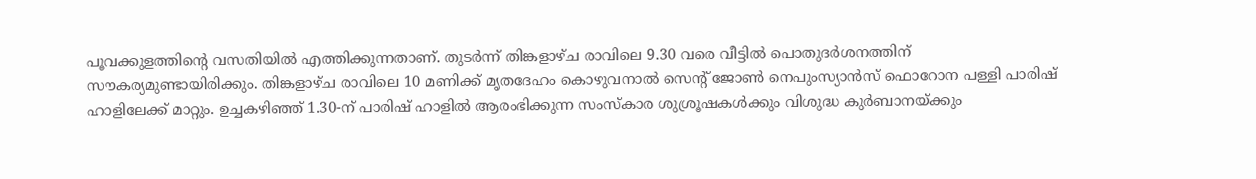പൂവക്കുളത്തിന്റെ വസതിയിൽ എത്തിക്കുന്നതാണ്. തുടർന്ന് തിങ്കളാഴ്ച രാവിലെ 9.30 വരെ വീട്ടിൽ പൊതുദർശനത്തിന് സൗകര്യമുണ്ടായിരിക്കും. തിങ്കളാഴ്ച രാവിലെ 10 മണിക്ക് മൃതദേഹം കൊഴുവനാൽ സെന്റ് ജോൺ നെപുംസ്യാൻസ് ഫൊറോന പള്ളി പാരിഷ് ഹാളിലേക്ക് മാറ്റും. ഉച്ചകഴിഞ്ഞ് 1.30-ന് പാരിഷ് ഹാളിൽ ആരംഭിക്കുന്ന സംസ്കാര ശുശ്രൂഷകൾക്കും വിശുദ്ധ കുർബാനയ്ക്കും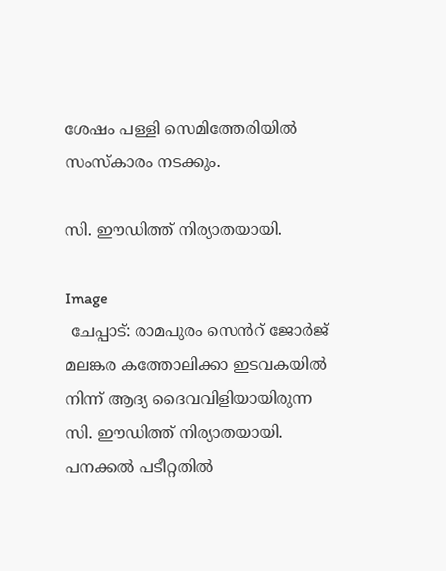ശേഷം പള്ളി സെമിത്തേരിയിൽ സംസ്കാരം നടക്കും.

സി. ഈഡിത്ത് നിര്യാതയായി.

Image
 ചേപ്പാട്: രാമപുരം സെൻറ് ജോർജ്  മലങ്കര കത്തോലിക്കാ ഇടവകയിൽ നിന്ന് ആദ്യ ദൈവവിളിയായിരുന്ന സി. ഈഡിത്ത് നിര്യാതയായി. പനക്കൽ പടീറ്റതിൽ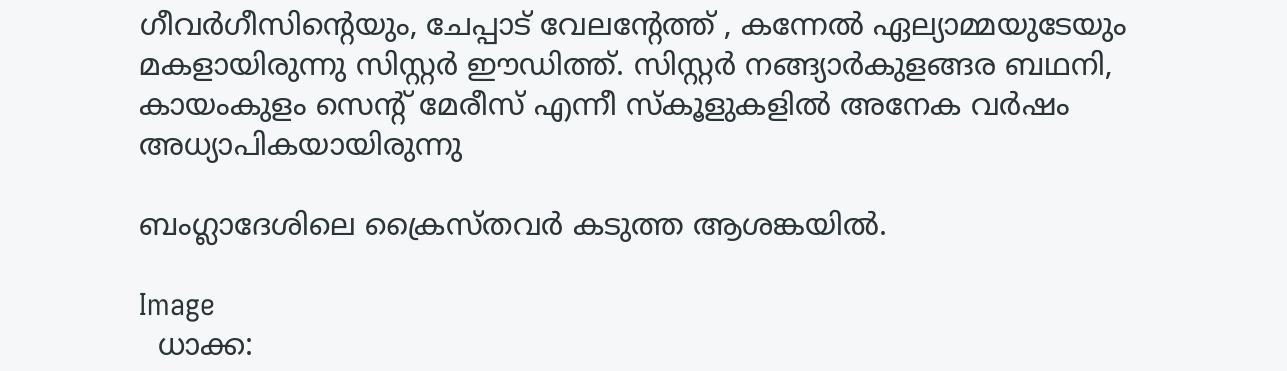ഗീവർഗീസിൻ്റെയും, ചേപ്പാട് വേലൻ്റേത്ത് , കന്നേൽ ഏല്യാമ്മയുടേയും മകളായിരുന്നു സിസ്റ്റർ ഈഡിത്ത്. സിസ്റ്റർ നങ്ങ്യാർകുളങ്ങര ബഥനി, കായംകുളം സെൻ്റ് മേരീസ് എന്നീ സ്കൂളുകളിൽ അനേക വർഷം അധ്യാപികയായിരുന്നു

ബംഗ്ലാദേശിലെ ക്രൈസ്തവര്‍ കടുത്ത ആശങ്കയില്‍.

Image
  ധാക്ക: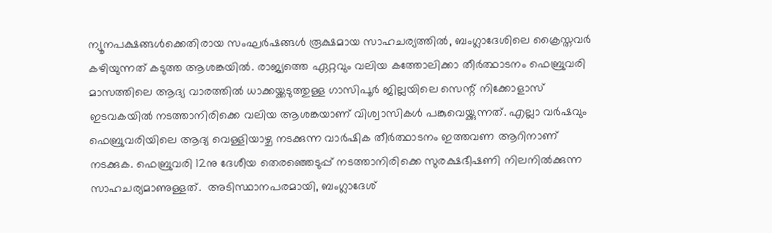ന്യൂനപക്ഷങ്ങൾക്കെതിരായ സംഘർഷങ്ങൾ രൂക്ഷമായ സാഹചര്യത്തിൽ, ബംഗ്ലാദേശിലെ ക്രൈസ്തവര്‍ കഴിയുന്നത് കടുത്ത ആശങ്കയില്‍. രാജ്യത്തെ ഏറ്റവും വലിയ കത്തോലിക്കാ തീർത്ഥാടനം ഫെബ്രുവരി മാസത്തിലെ ആദ്യ വാരത്തില്‍ ധാക്കയ്ക്കടുത്തുള്ള ഗാസിപൂർ ജില്ലയിലെ സെന്റ് നിക്കോളാസ് ഇടവകയിൽ നടത്താനിരിക്കെ വലിയ ആശങ്കയാണ് വിശ്വാസികള്‍ പങ്കുവെയ്ക്കുന്നത്. എല്ലാ വർഷവും ഫെബ്രുവരിയിലെ ആദ്യ വെള്ളിയാഴ്ച നടക്കുന്ന വാർഷിക തീർത്ഥാടനം ഇത്തവണ ആറിനാണ് നടക്കുക. ഫെബ്രുവരി 12നു ദേശീയ തെരഞ്ഞെടുപ്പ് നടത്താനിരിക്കെ സുരക്ഷഭീഷണി നിലനില്‍ക്കുന്ന സാഹചര്യമാണുള്ളത്.  അടിസ്ഥാനപരമായി, ബംഗ്ലാദേശ്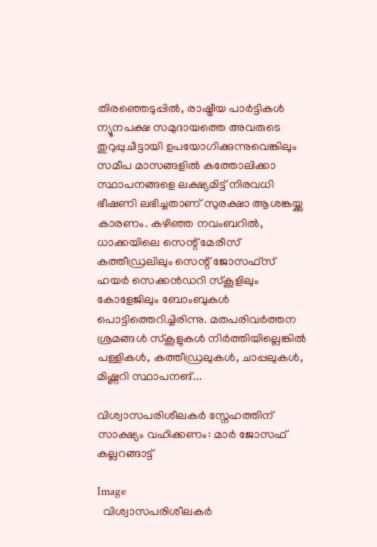തിരഞ്ഞെടുപ്പിൽ, രാഷ്ട്രീയ പാർട്ടികൾ ന്യൂനപക്ഷ സമുദായത്തെ അവരുടെ തുറുപ്പുചീട്ടായി ഉപയോഗിക്കുന്നുവെങ്കിലും സമീപ മാസങ്ങളിൽ കത്തോലിക്കാ സ്ഥാപനങ്ങളെ ലക്ഷ്യമിട്ട് നിരവധി ഭീഷണി ലഭിച്ചതാണ് സുരക്ഷാ ആശങ്കയ്ക്കു കാരണം. കഴിഞ്ഞ നവംബറിൽ, ധാക്കയിലെ സെന്റ് മേരീസ് കത്തീഡ്രലിലും സെന്റ് ജോസഫ്സ് ഹയർ സെക്കൻഡറി സ്കൂളിലും കോളേജിലും ബോംബുകൾ പൊട്ടിത്തെറിച്ചിരിന്നു. മതപരിവർത്തന ശ്രമങ്ങൾ സ്കൂളുകൾ നിർത്തിയില്ലെങ്കിൽ പള്ളികൾ, കത്തീഡ്രലുകൾ, ചാപ്പലുകൾ, മിഷ്ണറി സ്ഥാപനങ്...

വിശ്വാസപരിശീലകർ സ്നേഹത്തിന് സാക്ഷ്യം വഹിക്കണം: മാർ ജോസഫ് കല്ലറങ്ങാട്ട്

Image
  വിശ്വാസപരിശീലകർ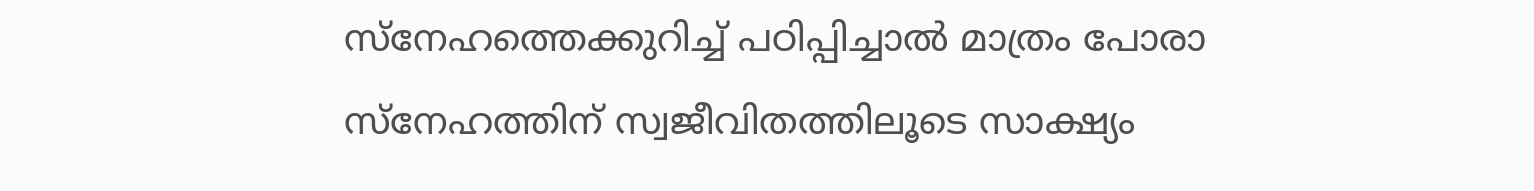സ്നേഹത്തെക്കുറിച്ച് പഠിപ്പിച്ചാൽ മാത്രം പോരാ സ്നേഹത്തിന് സ്വജീവിതത്തിലൂടെ സാക്ഷ്യം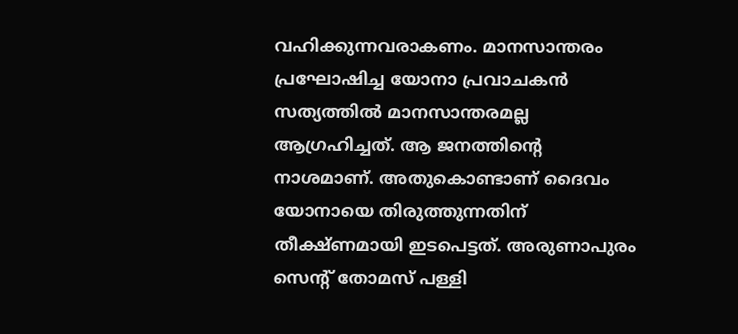വഹിക്കുന്നവരാകണം. മാനസാന്തരം പ്രഘോഷിച്ച യോനാ പ്രവാചകൻ സത്യത്തിൽ മാനസാന്തരമല്ല ആഗ്രഹിച്ചത്. ആ ജനത്തിന്റെ നാശമാണ്. അതുകൊണ്ടാണ് ദൈവം യോനായെ തിരുത്തുന്നതിന് തീക്ഷ്ണമായി ഇടപെട്ടത്. അരുണാപുരം സെന്റ് തോമസ് പള്ളി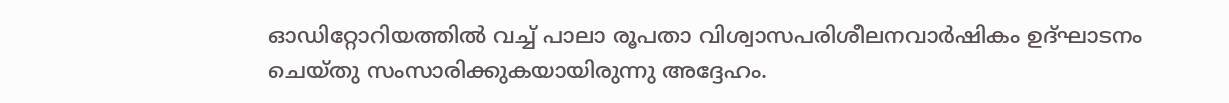ഓഡിറ്റോറിയത്തിൽ വച്ച് പാലാ രൂപതാ വിശ്വാസപരിശീലനവാർഷികം ഉദ്‌ഘാടനം ചെയ്തു സംസാരിക്കുകയായിരുന്നു അദ്ദേഹം.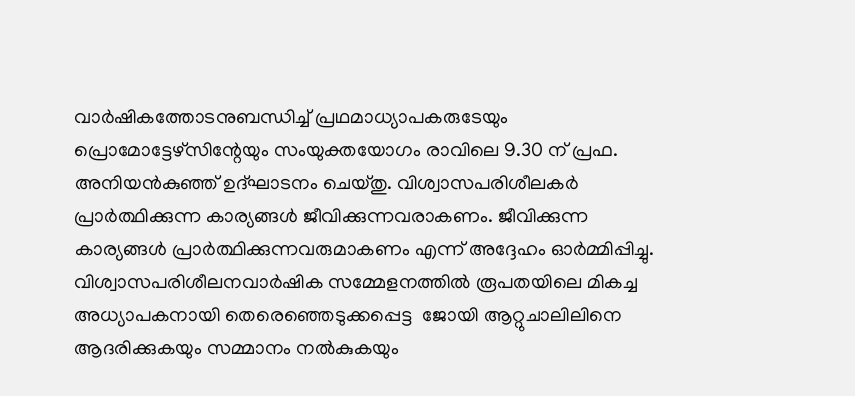വാർഷികത്തോടനുബന്ധിച്ച് പ്രഥമാധ്യാപകരുടേയും പ്രൊമോട്ടേഴ്‌സിന്റേയും സംയുക്തയോഗം രാവിലെ 9.30 ന് പ്രഫ. അനിയൻകുഞ്ഞ് ഉദ്‌ഘാടനം ചെയ്തു. വിശ്വാസപരിശീലകർ പ്രാർത്ഥിക്കുന്ന കാര്യങ്ങൾ ജീവിക്കുന്നവരാകണം. ജീവിക്കുന്ന കാര്യങ്ങൾ പ്രാർത്ഥിക്കുന്നവരുമാകണം എന്ന് അദ്ദേഹം ഓർമ്മിപ്പിച്ചു. വിശ്വാസപരിശീലനവാർഷിക സമ്മേളനത്തിൽ രൂപതയിലെ മികച്ച അധ്യാപകനായി തെരെഞ്ഞെടുക്കപ്പെട്ട  ജോയി ആറ്റുചാലിലിനെ ആദരിക്കുകയും സമ്മാനം നൽകുകയും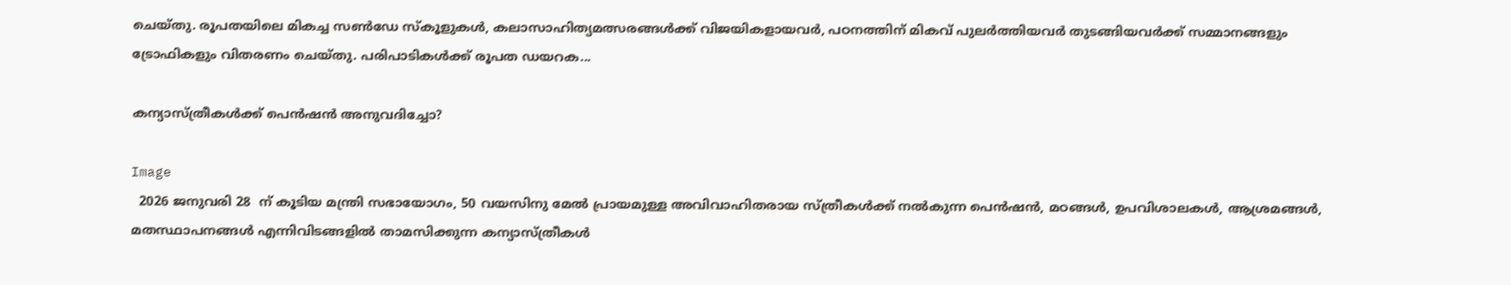ചെയ്തു. രൂപതയിലെ മികച്ച സൺഡേ സ്കൂളുകൾ, കലാസാഹിത്യമത്സരങ്ങൾക്ക് വിജയികളായവർ, പഠനത്തിന് മികവ് പുലർത്തിയവർ തുടങ്ങിയവർക്ക് സമ്മാനങ്ങളും ട്രോഫികളും വിതരണം ചെയ്തു. പരിപാടികൾക്ക് രൂപത ഡയറക...

കന്യാസ്ത്രീകൾക്ക് പെൻഷൻ അനുവദിച്ചോ?

Image
  2026 ജനുവരി 28  ന് കൂടിയ മന്ത്രി സഭായോഗം, 50 വയസിനു മേൽ പ്രായമുള്ള അവിവാഹിതരായ സ്ത്രീകൾക്ക് നൽകുന്ന പെൻഷൻ, മഠങ്ങൾ, ഉപവിശാലകൾ, ആശ്രമങ്ങൾ, മതസ്ഥാപനങ്ങൾ എന്നിവിടങ്ങളിൽ താമസിക്കുന്ന കന്യാസ്ത്രീകൾ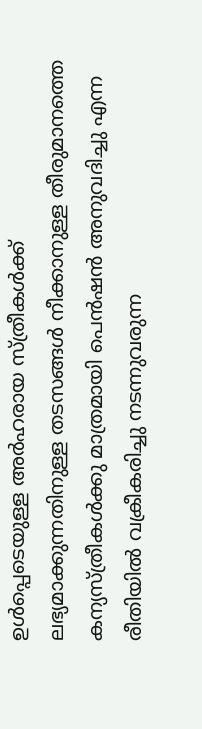ഉൾപ്പെടെയുള്ള അർഹരായ സ്ത്രീകൾക്ക് ലഭ്യമാക്കുന്നതിനുള്ള തടസങ്ങൾ നീക്കാനുള്ള തീരുമാനത്തെ കന്യസ്ത്രീകൾക്കു മാത്രമായി പെൻഷൻ അനുവദിച്ചു എന്ന രീതിയിൽ വക്രീകരിച്ചു നടന്നുവരുന്ന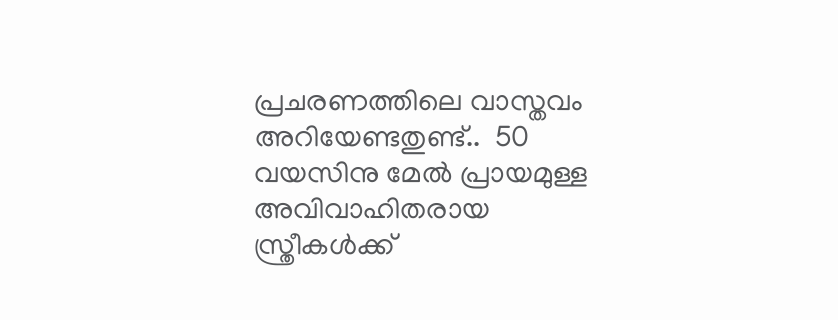പ്രചരണത്തിലെ വാസ്തവം അറിയേണ്ടതുണ്ട്..  50 വയസിനു മേൽ പ്രായമുള്ള അവിവാഹിതരായ സ്ത്രീകൾക്ക്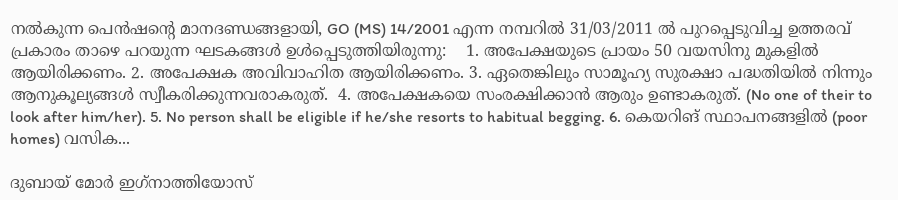നൽകുന്ന പെൻഷന്റെ മാനദണ്ഡങ്ങളായി, GO (MS) 14/2001 എന്ന നമ്പറിൽ 31/03/2011 ൽ പുറപ്പെടുവിച്ച ഉത്തരവ് പ്രകാരം താഴെ പറയുന്ന ഘടകങ്ങൾ ഉൾപ്പെടുത്തിയിരുന്നു:    1. അപേക്ഷയുടെ പ്രായം 50 വയസിനു മുകളിൽ ആയിരിക്കണം. 2. അപേക്ഷക അവിവാഹിത ആയിരിക്കണം. 3. ഏതെങ്കിലും സാമൂഹ്യ സുരക്ഷാ പദ്ധതിയിൽ നിന്നും ആനുകൂല്യങ്ങൾ സ്വീകരിക്കുന്നവരാകരുത്.  4. അപേക്ഷകയെ സംരക്ഷിക്കാൻ ആരും ഉണ്ടാകരുത്. (No one of their to look after him/her). 5. No person shall be eligible if he/she resorts to habitual begging. 6. കെയറിങ് സ്ഥാപനങ്ങളിൽ (poor homes) വസിക...

ദുബായ് മോർ ഇഗ്‌നാത്തിയോസ്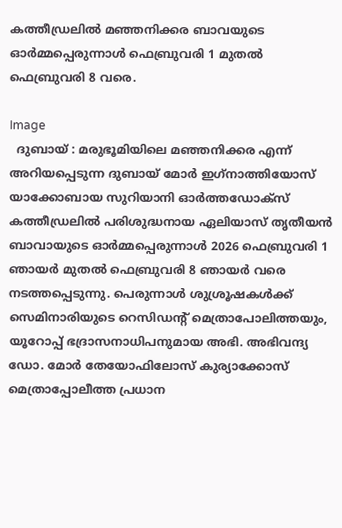കത്തീഡ്രലിൽ മഞ്ഞനിക്കര ബാവയുടെ ഓർമ്മപ്പെരുന്നാൾ ഫെബ്രുവരി 1 മുതൽ ഫെബ്രുവരി 8 വരെ.

Image
  ദുബായ് : മരുഭൂമിയിലെ മഞ്ഞനിക്കര എന്ന് അറിയപ്പെടുന്ന ദുബായ് മോർ ഇഗ്‌നാത്തിയോസ് യാക്കോബായ സുറിയാനി ഓർത്തഡോക്സ് കത്തീഡ്രലിൽ പരിശുദ്ധനായ ഏലിയാസ് തൃതീയൻ ബാവായുടെ ഓർമ്മപ്പെരുന്നാൾ 2026 ഫെബ്രുവരി 1 ഞായർ മുതൽ ഫെബ്രുവരി 8 ഞായർ വരെ നടത്തപ്പെടുന്നു. പെരുന്നാൾ ശുശ്രൂഷകൾക്ക് സെമിനാരിയുടെ റെസിഡന്റ് മെത്രാപോലിത്തയും, യൂറോപ്പ് ഭദ്രാസനാധിപനുമായ അഭി. അഭിവന്ദ്യ ഡോ. മോർ തേയോഫിലോസ് കുര്യാക്കോസ് മെത്രാപ്പോലീത്ത പ്രധാന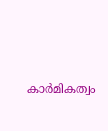കാർമികത്വം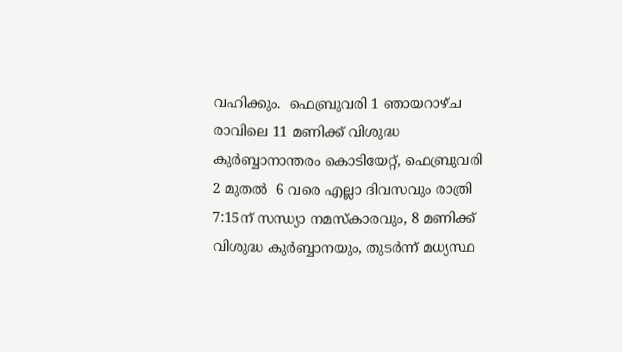വഹിക്കും.  ഫെബ്രുവരി 1 ഞായറാഴ്ച രാവിലെ 11 മണിക്ക് വിശുദ്ധ കുർബ്ബാനാന്തരം കൊടിയേറ്റ്, ഫെബ്രുവരി 2 മുതൽ  6 വരെ എല്ലാ ദിവസവും രാത്രി 7:15ന് സന്ധ്യാ നമസ്കാരവും, 8 മണിക്ക് വിശുദ്ധ കുർബ്ബാനയും, തുടർന്ന് മധ്യസ്ഥ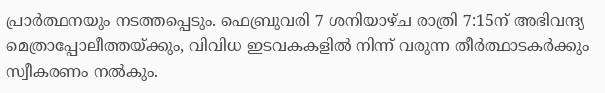പ്രാർത്ഥനയും നടത്തപ്പെടും. ഫെബ്രുവരി 7 ശനിയാഴ്ച രാത്രി 7:15ന് അഭിവന്ദ്യ മെത്രാപ്പോലീത്തയ്ക്കും, വിവിധ ഇടവകകളിൽ നിന്ന് വരുന്ന തീർത്ഥാടകർക്കും സ്വീകരണം നൽകും.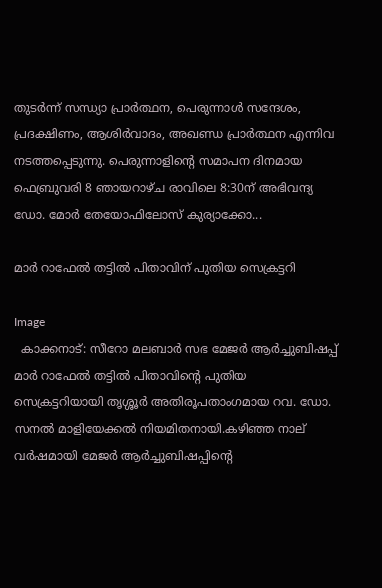തുടർന്ന് സന്ധ്യാ പ്രാർത്ഥന, പെരുന്നാൾ സന്ദേശം, പ്രദക്ഷിണം, ആശിർവാദം, അഖണ്ഡ പ്രാർത്ഥന എന്നിവ നടത്തപ്പെടുന്നു. പെരുന്നാളിന്റെ സമാപന ദിനമായ ഫെബ്രുവരി 8 ഞായറാഴ്ച രാവിലെ 8:30ന് അഭിവന്ദ്യ ഡോ. മോർ തേയോഫിലോസ് കുര്യാക്കോ...

മാർ റാഫേൽ തട്ടിൽ പിതാവിന് പുതിയ സെക്രട്ടറി

Image
  കാക്കനാട്: സീറോ മലബാർ സഭ മേജർ ആർച്ചുബിഷപ്പ് മാർ റാഫേൽ തട്ടിൽ പിതാവിന്റെ പുതിയ സെക്രട്ടറിയായി തൃശ്ശൂർ അതിരൂപതാംഗമായ റവ. ഡോ. സനൽ മാളിയേക്കൽ നിയമിതനായി.കഴിഞ്ഞ നാല് വർഷമായി മേജർ ആർച്ചുബിഷപ്പിന്റെ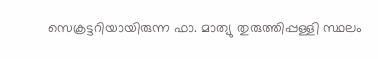സെക്രട്ടറിയായിരുന്ന ഫാ. മാത്യു തുരുത്തിപ്പള്ളി സ്ഥലം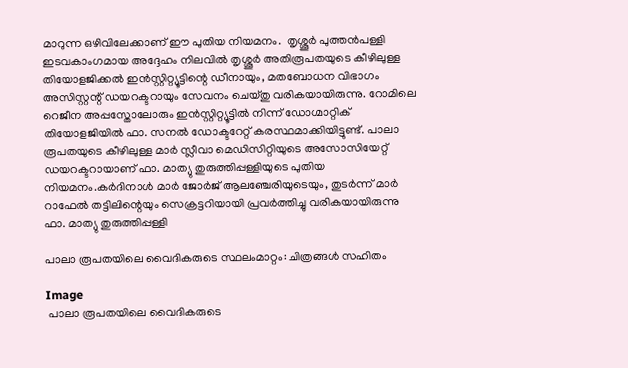മാറുന്ന ഒഴിവിലേക്കാണ് ഈ പുതിയ നിയമനം.  തൃശ്ശൂർ പുത്തൻപള്ളി ഇടവകാംഗമായ അദ്ദേഹം നിലവിൽ തൃശ്ശൂർ അതിരൂപതയുടെ കീഴിലുള്ള തിയോളജിക്കൽ ഇൻസ്റ്റിറ്റ്യൂട്ടിന്റെ ഡീനായും, മതബോധന വിഭാഗം അസിസ്റ്റന്റ് ഡയറക്ടറായും സേവനം ചെയ്തു വരികയായിരുന്നു. റോമിലെ റെജീന അപ്പസ്തോലോരും ഇൻസ്റ്റിറ്റ്യൂട്ടിൽ നിന്ന് ഡോഗ്മാറ്റിക് തിയോളജിയിൽ ഫാ. സനൽ ഡോക്ടറേറ്റ് കരസ്ഥമാക്കിയിട്ടുണ്ട്. പാലാ രൂപതയുടെ കീഴിലുള്ള മാർ സ്ലീവാ മെഡിസിറ്റിയുടെ അസോസിയേറ്റ് ഡയറക്ടറായാണ് ഫാ. മാത്യു തുരുത്തിപ്പള്ളിയുടെ പുതിയ നിയമനം.കർദിനാൾ മാർ ജോർജ് ആലഞ്ചേരിയുടെയും, തുടർന്ന് മാർ റാഫേൽ തട്ടിലിന്റെയും സെക്രട്ടറിയായി പ്രവർത്തിച്ചു വരികയായിരുന്നു ഫാ. മാത്യു തുരുത്തിപ്പള്ളി

പാലാ രൂപതയിലെ വൈദികരുടെ സ്ഥലംമാറ്റം: ചിത്രങ്ങൾ സഹിതം

Image
 പാലാ രൂപതയിലെ വൈദികരുടെ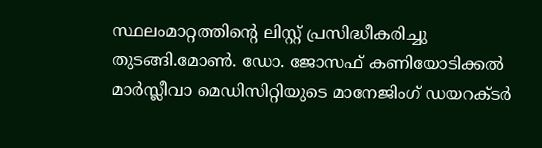സ്ഥലംമാറ്റത്തിന്റെ ലിസ്റ്റ് പ്രസിദ്ധീകരിച്ചു തുടങ്ങി.മോൺ. ഡോ. ജോസഫ് കണിയോടിക്കൽ മാർസ്ലീവാ മെഡിസിറ്റിയുടെ മാനേജിംഗ് ഡയറക്ടർ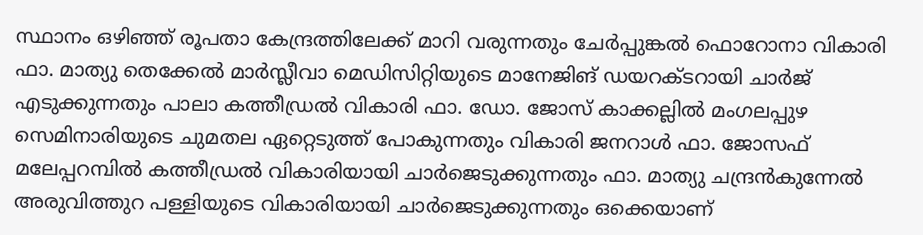സ്ഥാനം ഒഴിഞ്ഞ് രൂപതാ കേന്ദ്രത്തിലേക്ക് മാറി വരുന്നതും ചേർപ്പുങ്കൽ ഫൊറോനാ വികാരി ഫാ. മാത്യു തെക്കേൽ മാർസ്ലീവാ മെഡിസിറ്റിയുടെ മാനേജിങ് ഡയറക്ടറായി ചാർജ് എടുക്കുന്നതും പാലാ കത്തീഡ്രൽ വികാരി ഫാ. ഡോ. ജോസ് കാക്കല്ലിൽ മംഗലപ്പുഴ സെമിനാരിയുടെ ചുമതല ഏറ്റെടുത്ത് പോകുന്നതും വികാരി ജനറാൾ ഫാ. ജോസഫ് മലേപ്പറമ്പിൽ കത്തീഡ്രൽ വികാരിയായി ചാർജെടുക്കുന്നതും ഫാ. മാത്യു ചന്ദ്രൻകുന്നേൽ അരുവിത്തുറ പള്ളിയുടെ വികാരിയായി ചാർജെടുക്കുന്നതും ഒക്കെയാണ്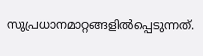സുപ്രധാനമാറ്റങ്ങളിൽപ്പെടുന്നത്.